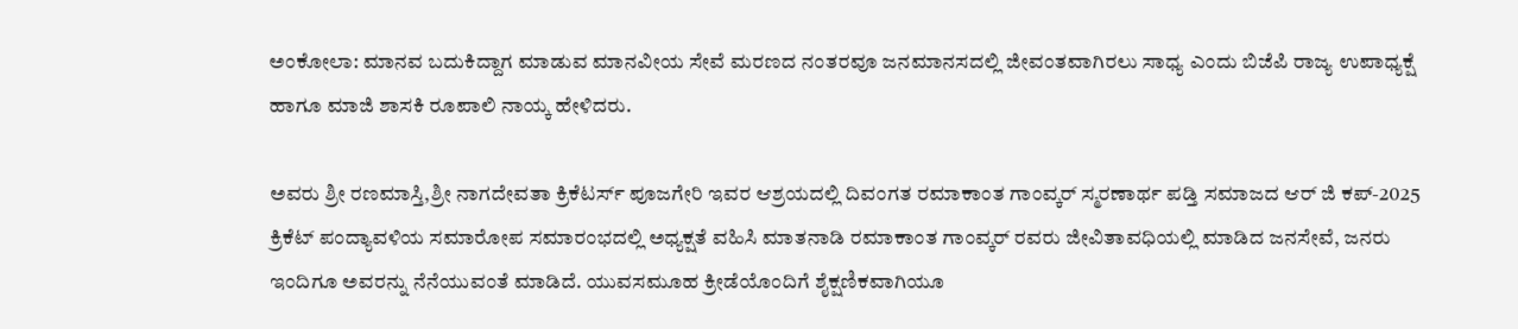ಅಂಕೋಲಾ: ಮಾನವ ಬದುಕಿದ್ದಾಗ ಮಾಡುವ ಮಾನವೀಯ ಸೇವೆ ಮರಣದ ನಂತರವೂ ಜನಮಾನಸದಲ್ಲಿ ಜೀವಂತವಾಗಿರಲು ಸಾಧ್ಯ ಎಂದು ಬಿಜೆಪಿ ರಾಜ್ಯ ಉಪಾಧ್ಯಕ್ಷೆ ಹಾಗೂ ಮಾಜಿ ಶಾಸಕಿ ರೂಪಾಲಿ ನಾಯ್ಕ ಹೇಳಿದರು.

ಅವರು ಶ್ರೀ ರಣಮಾಸ್ತಿ,ಶ್ರೀ ನಾಗದೇವತಾ ಕ್ರಿಕೆಟರ್ಸ್ ಪೂಜಗೇರಿ ಇವರ ಆಶ್ರಯದಲ್ಲಿ ದಿವಂಗತ ರಮಾಕಾಂತ ಗಾಂವ್ಕರ್ ಸ್ಮರಣಾರ್ಥ ಪಡ್ತಿ ಸಮಾಜದ ಆರ್ ಜಿ ಕಪ್-2025 ಕ್ರಿಕೆಟ್ ಪಂದ್ಯಾವಳಿಯ ಸಮಾರೋಪ ಸಮಾರಂಭದಲ್ಲಿ ಅಧ್ಯಕ್ಷತೆ ವಹಿಸಿ ಮಾತನಾಡಿ ರಮಾಕಾಂತ ಗಾಂವ್ಕರ್ ರವರು ಜೀವಿತಾವಧಿಯಲ್ಲಿ ಮಾಡಿದ ಜನಸೇವೆ, ಜನರು ಇಂದಿಗೂ ಅವರನ್ನು ನೆನೆಯುವಂತೆ ಮಾಡಿದೆ. ಯುವಸಮೂಹ ಕ್ರೀಡೆಯೊಂದಿಗೆ ಶೈಕ್ಷಣಿಕವಾಗಿಯೂ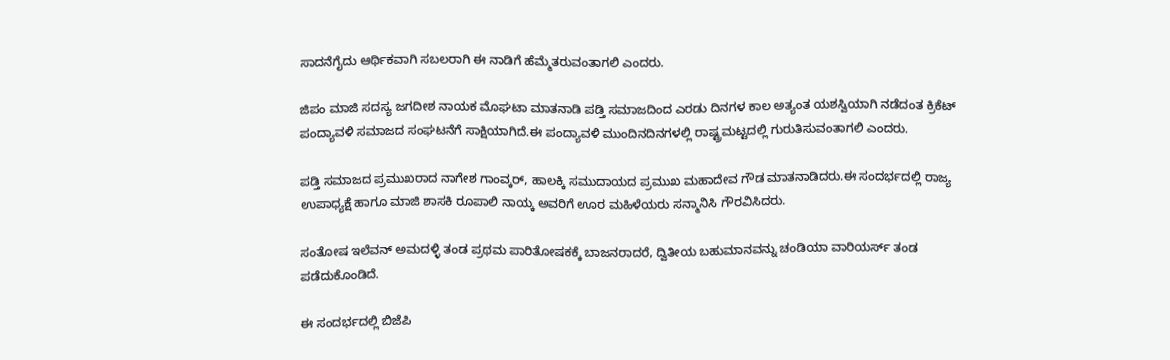ಸಾದನೆಗೈದು ಆರ್ಥಿಕವಾಗಿ ಸಬಲರಾಗಿ ಈ ನಾಡಿಗೆ ಹೆಮ್ಮೆತರುವಂತಾಗಲಿ ಎಂದರು.

ಜಿಪಂ ಮಾಜಿ ಸದಸ್ಯ ಜಗದೀಶ ನಾಯಕ ಮೊಘಟಾ ಮಾತನಾಡಿ ಪಡ್ತಿ ಸಮಾಜದಿಂದ ಎರಡು ದಿನಗಳ ಕಾಲ ಅತ್ಯಂತ ಯಶಸ್ವಿಯಾಗಿ ನಡೆದಂತ ಕ್ರಿಕೆಟ್ ಪಂದ್ಯಾವಳಿ ಸಮಾಜದ ಸಂಘಟನೆಗೆ ಸಾಕ್ಷಿಯಾಗಿದೆ.ಈ ಪಂದ್ಯಾವಳಿ ಮುಂದಿನದಿನಗಳಲ್ಲಿ ರಾಷ್ಟ್ರಮಟ್ಟದಲ್ಲಿ ಗುರುತಿಸುವಂತಾಗಲಿ ಎಂದರು.

ಪಡ್ತಿ ಸಮಾಜದ ಪ್ರಮುಖರಾದ ನಾಗೇಶ ಗಾಂವ್ಕರ್, ಹಾಲಕ್ಕಿ ಸಮುದಾಯದ ಪ್ರಮುಖ ಮಹಾದೇವ ಗೌಡ ಮಾತನಾಡಿದರು.ಈ ಸಂದರ್ಭದಲ್ಲಿ ರಾಜ್ಯ ಉಪಾಧ್ಯಕ್ಷೆ ಹಾಗೂ ಮಾಜಿ ಶಾಸಕಿ ರೂಪಾಲಿ ನಾಯ್ಕ ಅವರಿಗೆ ಊರ ಮಹಿಳೆಯರು ಸನ್ಮಾನಿಸಿ ಗೌರವಿಸಿದರು.

ಸಂತೋಷ ಇಲೆವನ್ ಅಮದಳ್ಳಿ ತಂಡ ಪ್ರಥಮ ಪಾರಿತೋಷಕಕ್ಕೆ ಬಾಜನರಾದರೆ, ದ್ವಿತೀಯ ಬಹುಮಾನವನ್ನು ಚಂಡಿಯಾ ವಾರಿಯರ್ಸ್ ತಂಡ ಪಡೆದುಕೊಂಡಿದೆ.

ಈ ಸಂದರ್ಭದಲ್ಲಿ ಬಿಜೆಪಿ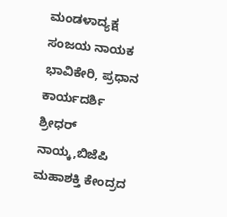ಮಂಡಳಾದ್ಯಕ್ಷ ಸಂಜಯ ನಾಯಕ ಭಾವಿಕೇರಿ, ಪ್ರಧಾನ ಕಾರ್ಯದರ್ಶಿ ಶ್ರೀಧರ್ ನಾಯ್ಕ,ಬಿಜೆಪಿ ಮಹಾಶಕ್ತಿ ಕೇಂದ್ರದ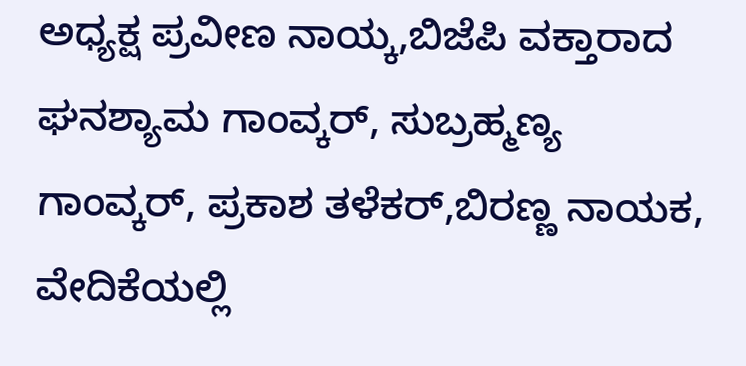ಅಧ್ಯಕ್ಷ ಪ್ರವೀಣ ನಾಯ್ಕ,ಬಿಜೆಪಿ ವಕ್ತಾರಾದ ಘನಶ್ಯಾಮ ಗಾಂವ್ಕರ್, ಸುಬ್ರಹ್ಮಣ್ಯ ಗಾಂವ್ಕರ್, ಪ್ರಕಾಶ ತಳೆಕರ್,ಬಿರಣ್ಣ ನಾಯಕ, ವೇದಿಕೆಯಲ್ಲಿ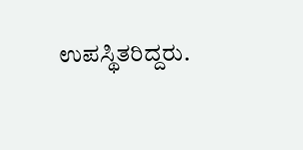ಉಪಸ್ಥಿತರಿದ್ದರು.